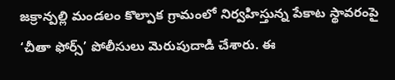జక్రాన్పల్లి మండలం కొల్పాక గ్రామంలో నిర్వహిస్తున్న పేకాట స్థావరంపై ‘చీతా ఫోర్స్’ పోలీసులు మెరుపుదాడి చేశారు. ఈ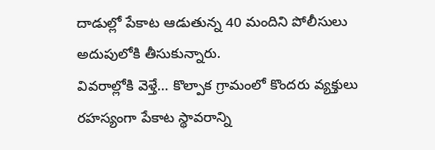దాడుల్లో పేకాట ఆడుతున్న 40 మందిని పోలీసులు అదుపులోకి తీసుకున్నారు.
వివరాల్లోకి వెళ్తే… కొల్పాక గ్రామంలో కొందరు వ్యక్తులు రహస్యంగా పేకాట స్థావరాన్ని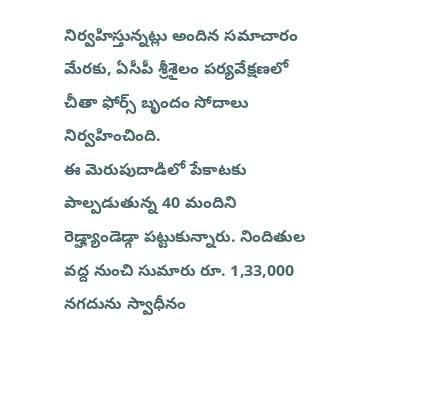నిర్వహిస్తున్నట్లు అందిన సమాచారం మేరకు, ఏసీపీ శ్రీశైలం పర్యవేక్షణలో చీతా ఫోర్స్ బృందం సోదాలు నిర్వహించింది.
ఈ మెరుపుదాడిలో పేకాటకు పాల్పడుతున్న 40 మందిని రెడ్హ్యాండెడ్గా పట్టుకున్నారు. నిందితుల వద్ద నుంచి సుమారు రూ. 1,33,000 నగదును స్వాధీనం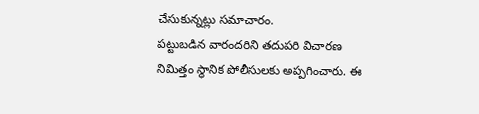చేసుకున్నట్లు సమాచారం.
పట్టుబడిన వారందరిని తదుపరి విచారణ నిమిత్తం స్థానిక పోలీసులకు అప్పగించారు. ఈ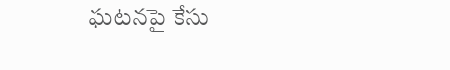ఘటనపై కేసు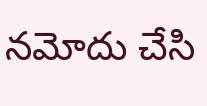నమోదు చేసి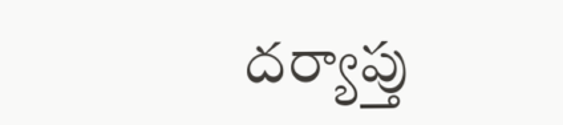దర్యాప్తు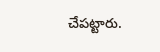చేపట్టారు.